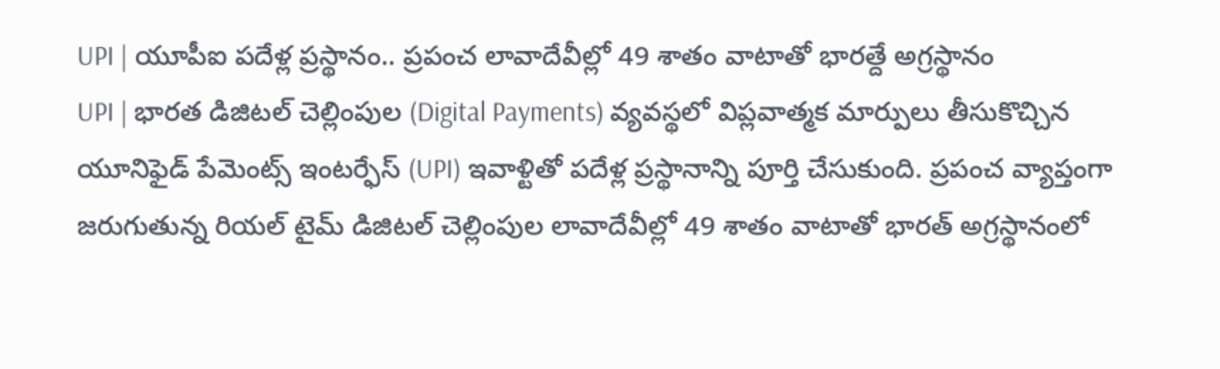UPI | యూపీఐ పదేళ్ల ప్రస్థానం.. ప్రపంచ లావాదేవీల్లో 49 శాతం వాటాతో భారత్దే అగ్రస్థానం
UPI | భారత డిజిటల్ చెల్లింపుల (Digital Payments) వ్యవస్థలో విప్లవాత్మక మార్పులు తీసుకొచ్చిన యూనిఫైడ్ పేమెంట్స్ ఇంటర్ఫేస్ (UPI) ఇవాళ్టితో పదేళ్ల ప్రస్థానాన్ని పూర్తి చేసుకుంది. ప్రపంచ వ్యాప్తంగా జరుగుతున్న రియల్ టైమ్ డిజిటల్ చెల్లింపుల లావాదేవీల్లో 49 శాతం వాటాతో భారత్ అగ్రస్థానంలో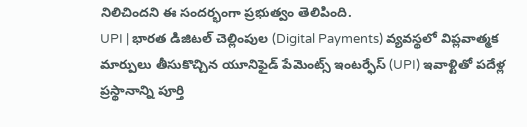నిలిచిందని ఈ సందర్భంగా ప్రభుత్వం తెలిపింది.
UPI | భారత డిజిటల్ చెల్లింపుల (Digital Payments) వ్యవస్థలో విప్లవాత్మక మార్పులు తీసుకొచ్చిన యూనిఫైడ్ పేమెంట్స్ ఇంటర్ఫేస్ (UPI) ఇవాళ్టితో పదేళ్ల ప్రస్థానాన్ని పూర్తి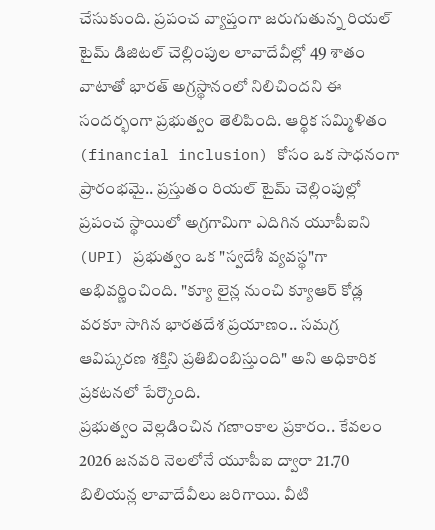చేసుకుంది. ప్రపంచ వ్యాప్తంగా జరుగుతున్న రియల్ టైమ్ డిజిటల్ చెల్లింపుల లావాదేవీల్లో 49 శాతం వాటాతో భారత్ అగ్రస్థానంలో నిలిచిందని ఈ సందర్భంగా ప్రభుత్వం తెలిపింది. ఆర్థిక సమ్మిళితం (financial inclusion) కోసం ఒక సాధనంగా ప్రారంభమై.. ప్రస్తుతం రియల్ టైమ్ చెల్లింపుల్లో ప్రపంచ స్థాయిలో అగ్రగామిగా ఎదిగిన యూపీఐని (UPI) ప్రభుత్వం ఒక "స్వదేశీ వ్యవస్థ"గా అభివర్ణించింది. "క్యూ లైన్ల నుంచి క్యూఆర్ కోడ్ల వరకూ సాగిన భారతదేశ ప్రయాణం.. సమగ్ర ఆవిష్కరణ శక్తిని ప్రతిబింబిస్తుంది" అని అధికారిక ప్రకటనలో పేర్కొంది.
ప్రభుత్వం వెల్లడించిన గణాంకాల ప్రకారం.. కేవలం 2026 జనవరి నెలలోనే యూపీఐ ద్వారా 21.70 బిలియన్ల లావాదేవీలు జరిగాయి. వీటి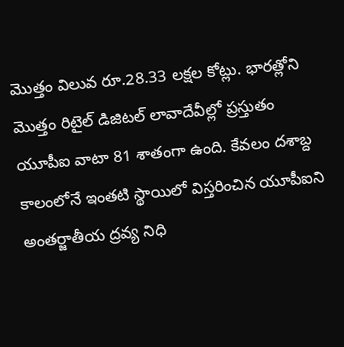మొత్తం విలువ రూ.28.33 లక్షల కోట్లు. భారత్లోని మొత్తం రిటైల్ డిజిటల్ లావాదేవీల్లో ప్రస్తుతం యూపీఐ వాటా 81 శాతంగా ఉంది. కేవలం దశాబ్ద కాలంలోనే ఇంతటి స్థాయిలో విస్తరించిన యూపీఐని అంతర్జాతీయ ద్రవ్య నిధి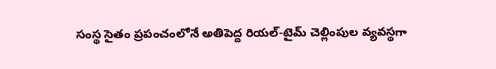సంస్థ సైతం ప్రపంచంలోనే అతిపెద్ద రియల్-టైమ్ చెల్లింపుల వ్యవస్థగా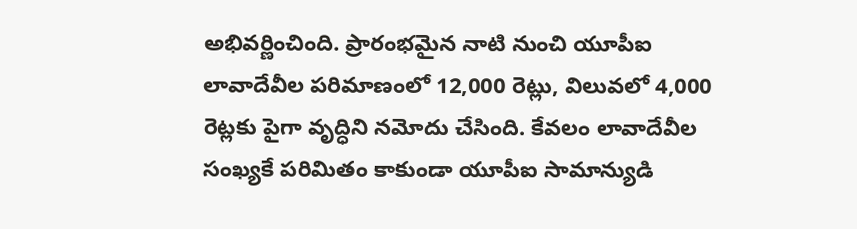అభివర్ణించింది. ప్రారంభమైన నాటి నుంచి యూపీఐ లావాదేవీల పరిమాణంలో 12,000 రెట్లు, విలువలో 4,000 రెట్లకు పైగా వృద్ధిని నమోదు చేసింది. కేవలం లావాదేవీల సంఖ్యకే పరిమితం కాకుండా యూపీఐ సామాన్యుడి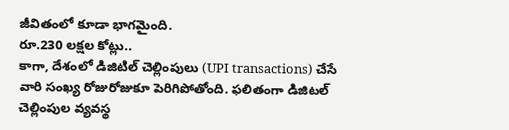జీవితంలో కూడా భాగమైంది.
రూ.230 లక్షల కోట్లు..
కాగా, దేశంలో డిజిటిల్ చెల్లింపులు (UPI transactions) చేసే వారి సంఖ్య రోజురోజుకూ పెరిగిపోతోంది. ఫలితంగా డిజిటల్ చెల్లింపుల వ్యవస్థ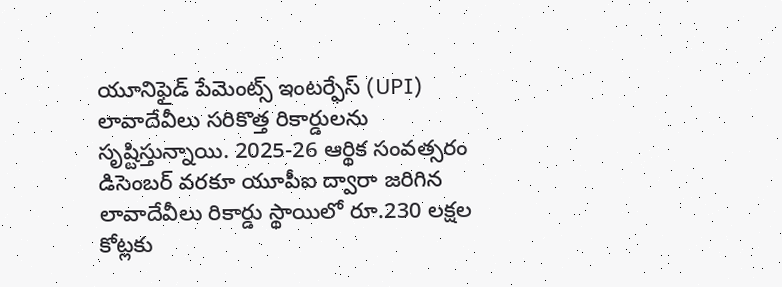యూనిఫైడ్ పేమెంట్స్ ఇంటర్ఫేస్ (UPI) లావాదేవీలు సరికొత్త రికార్డులను సృష్టిస్తున్నాయి. 2025-26 ఆర్థిక సంవత్సరం డిసెంబర్ వరకూ యూపీఐ ద్వారా జరిగిన లావాదేవీలు రికార్డు స్థాయిలో రూ.230 లక్షల కోట్లకు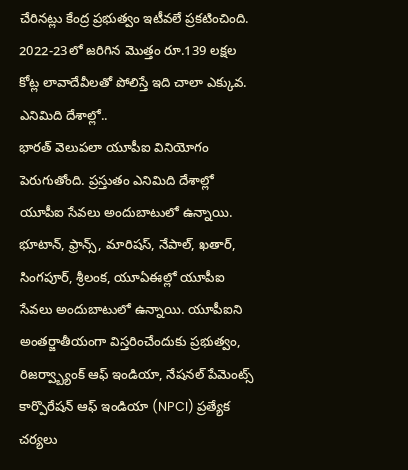చేరినట్లు కేంద్ర ప్రభుత్వం ఇటీవలే ప్రకటించింది. 2022-23లో జరిగిన మొత్తం రూ.139 లక్షల కోట్ల లావాదేవీలతో పోలిస్తే ఇది చాలా ఎక్కువ.
ఎనిమిది దేశాల్లో..
భారత్ వెలుపలా యూపీఐ వినియోగం పెరుగుతోంది. ప్రస్తుతం ఎనిమిది దేశాల్లో యూపీఐ సేవలు అందుబాటులో ఉన్నాయి. భూటాన్, ఫ్రాన్స్, మారిషస్, నేపాల్, ఖతార్, సింగపూర్, శ్రీలంక, యూఏఈల్లో యూపీఐ సేవలు అందుబాటులో ఉన్నాయి. యూపీఐని అంతర్జాతీయంగా విస్తరించేందుకు ప్రభుత్వం, రిజర్వ్బ్యాంక్ ఆఫ్ ఇండియా, నేషనల్ పేమెంట్స్ కార్పొరేషన్ ఆఫ్ ఇండియా (NPCI) ప్రత్యేక చర్యలు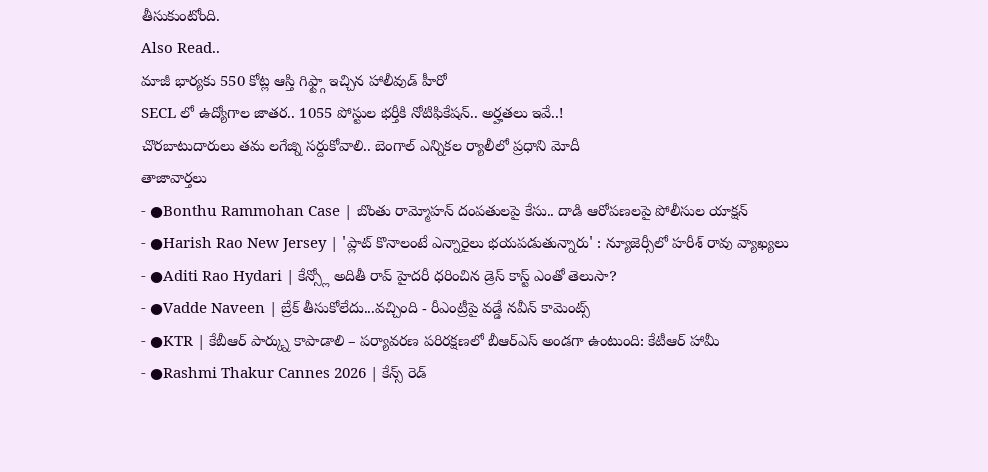తీసుకుంటోంది.
Also Read..
మాజీ భార్యకు 550 కోట్ల ఆస్తి గిఫ్ట్గా ఇచ్చిన హాలీవుడ్ హీరో
SECL లో ఉద్యోగాల జాతర.. 1055 పోస్టుల భర్తీకి నోటిఫికేషన్.. అర్హతలు ఇవే..!
చొరబాటుదారులు తమ లగేజ్ని సర్దుకోవాలి.. బెంగాల్ ఎన్నికల ర్యాలీలో ప్రధాని మోదీ
తాజావార్తలు
- ●Bonthu Rammohan Case | బొంతు రామ్మోహన్ దంపతులపై కేసు.. దాడి ఆరోపణలపై పోలీసుల యాక్షన్
- ●Harish Rao New Jersey | 'ప్లాట్ కొనాలంటే ఎన్నారైలు భయపడుతున్నారు' : న్యూజెర్సీలో హరీశ్ రావు వ్యాఖ్యలు
- ●Aditi Rao Hydari | కేన్స్లో అదితీ రావ్ హైదరీ ధరించిన డ్రెస్ కాస్ట్ ఎంతో తెలుసా?
- ●Vadde Naveen | బ్రేక్ తీసుకోలేదు...వచ్చింది - రీఎంట్రీపై వడ్డే నవీన్ కామెంట్స్
- ●KTR | కేబీఆర్ పార్క్ను కాపాడాలి – పర్యావరణ పరిరక్షణలో బీఆర్ఎస్ అండగా ఉంటుంది: కేటీఆర్ హామీ
- ●Rashmi Thakur Cannes 2026 | కేన్స్ రెడ్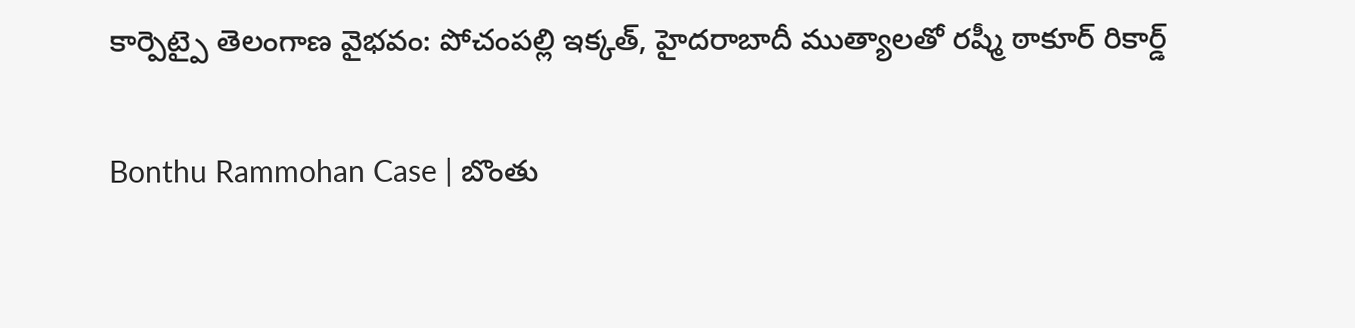కార్పెట్పై తెలంగాణ వైభవం: పోచంపల్లి ఇక్కత్, హైదరాబాదీ ముత్యాలతో రష్మీ ఠాకూర్ రికార్డ్

Bonthu Rammohan Case | బొంతు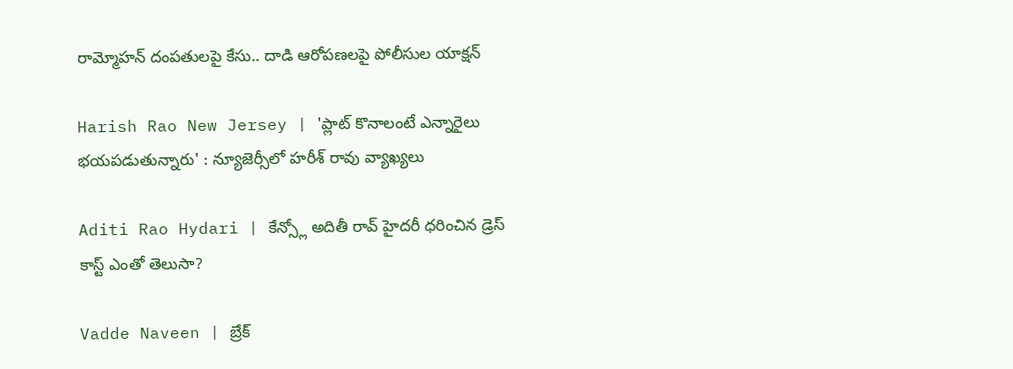రామ్మోహన్ దంపతులపై కేసు.. దాడి ఆరోపణలపై పోలీసుల యాక్షన్

Harish Rao New Jersey | 'ప్లాట్ కొనాలంటే ఎన్నారైలు భయపడుతున్నారు' : న్యూజెర్సీలో హరీశ్ రావు వ్యాఖ్యలు

Aditi Rao Hydari | కేన్స్లో అదితీ రావ్ హైదరీ ధరించిన డ్రెస్ కాస్ట్ ఎంతో తెలుసా?

Vadde Naveen | బ్రేక్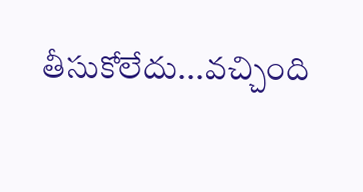తీసుకోలేదు...వచ్చింది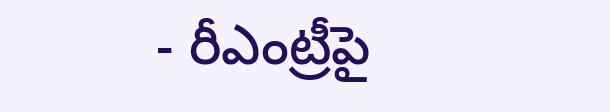- రీఎంట్రీపై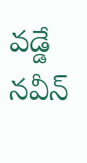వడ్డే నవీన్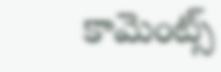కామెంట్స్